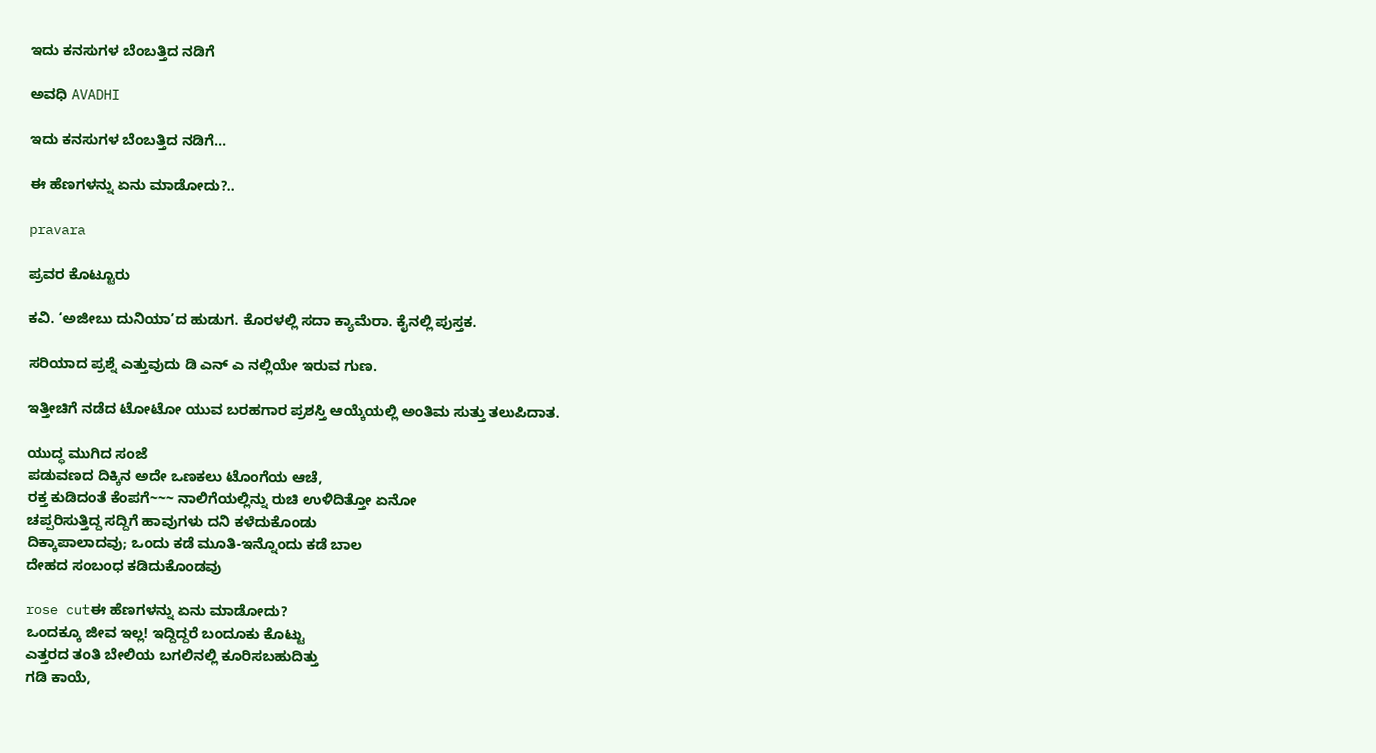ಇದು ಕನಸುಗಳ ಬೆಂಬತ್ತಿದ ನಡಿಗೆ‍

ಅವಧಿ AVADHI

ಇದು ಕನಸುಗಳ ಬೆಂಬತ್ತಿದ ನಡಿಗೆ...

ಈ ಹೆಣಗಳನ್ನು ಏನು ಮಾಡೋದು?..

pravara

ಪ್ರವರ ಕೊಟ್ಟೂರು

ಕವಿ. ‘ಅಜೀಬು ದುನಿಯಾ’ದ ಹುಡುಗ. ಕೊರಳಲ್ಲಿ ಸದಾ ಕ್ಯಾಮೆರಾ. ಕೈನಲ್ಲಿ ಪುಸ್ತಕ.

ಸರಿಯಾದ ಪ್ರಶ್ನೆ ಎತ್ತುವುದು ಡಿ ಎನ್ ಎ ನಲ್ಲಿಯೇ ಇರುವ ಗುಣ.

ಇತ್ತೀಚಿಗೆ ನಡೆದ ಟೋಟೋ ಯುವ ಬರಹಗಾರ ಪ್ರಶಸ್ತಿ ಆಯ್ಕೆಯಲ್ಲಿ ಅಂತಿಮ ಸುತ್ತು ತಲುಪಿದಾತ.

ಯುದ್ಧ ಮುಗಿದ ಸಂಜೆ
ಪಡುವಣದ ದಿಕ್ಕಿನ ಅದೇ ಒಣಕಲು ಟೊಂಗೆಯ ಆಚೆ,
ರಕ್ತ ಕುಡಿದಂತೆ ಕೆಂಪಗೆ~~~ ನಾಲಿಗೆಯಲ್ಲಿನ್ನು ರುಚಿ ಉಳಿದಿತ್ತೋ ಏನೋ
ಚಪ್ಪರಿಸುತ್ತಿದ್ದ ಸದ್ದಿಗೆ ಹಾವುಗಳು ದನಿ ಕಳೆದುಕೊಂಡು
ದಿಕ್ಕಾಪಾಲಾದವು; ಒಂದು ಕಡೆ ಮೂತಿ-ಇನ್ನೊಂದು ಕಡೆ ಬಾಲ
ದೇಹದ ಸಂಬಂಧ ಕಡಿದುಕೊಂಡವು

rose cutಈ ಹೆಣಗಳನ್ನು ಏನು ಮಾಡೋದು?
ಒಂದಕ್ಕೂ ಜೀವ ಇಲ್ಲ! ಇದ್ದಿದ್ದರೆ ಬಂದೂಕು ಕೊಟ್ಟು
ಎತ್ತರದ ತಂತಿ ಬೇಲಿಯ ಬಗಲಿನಲ್ಲಿ ಕೂರಿಸಬಹುದಿತ್ತು
ಗಡಿ ಕಾಯೆ,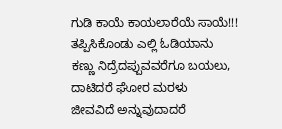ಗುಡಿ ಕಾಯೆ ಕಾಯಲಾರೆಯೆ ಸಾಯೆ!!!
ತಪ್ಪಿಸಿಕೊಂಡು ಎಲ್ಲಿ ಓಡಿಯಾನು
ಕಣ್ಣು ನಿದ್ರೆದಪ್ಪುವವರೆಗೂ ಬಯಲು, ದಾಟಿದರೆ ಘೋರ ಮರಳು
ಜೀವವಿದೆ ಅನ್ನುವುದಾದರೆ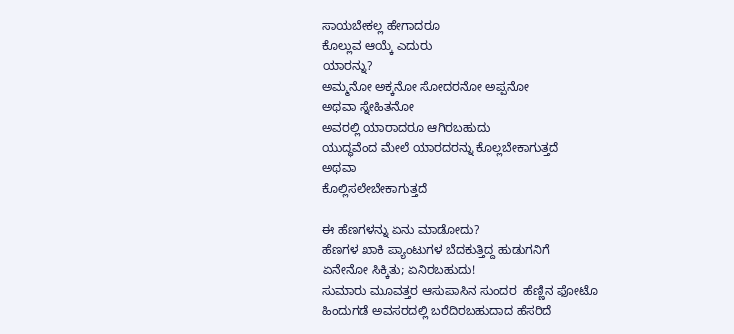ಸಾಯಬೇಕಲ್ಲ ಹೇಗಾದರೂ
ಕೊಲ್ಲುವ ಆಯ್ಕೆ ಎದುರು
ಯಾರನ್ನು?
ಅಮ್ಮನೋ ಅಕ್ಕನೋ ಸೋದರನೋ ಅಪ್ಪನೋ
ಅಥವಾ ಸ್ನೇಹಿತನೋ
ಅವರಲ್ಲಿ ಯಾರಾದರೂ ಆಗಿರಬಹುದು
ಯುದ್ಧವೆಂದ ಮೇಲೆ ಯಾರದರನ್ನು ಕೊಲ್ಲಬೇಕಾಗುತ್ತದೆ
ಅಥವಾ
ಕೊಲ್ಲಿಸಲೇಬೇಕಾಗುತ್ತದೆ

ಈ ಹೆಣಗಳನ್ನು ಏನು ಮಾಡೋದು?
ಹೆಣಗಳ ಖಾಕಿ ಪ್ಯಾಂಟುಗಳ ಬೆದಕುತ್ತಿದ್ದ ಹುಡುಗನಿಗೆ
ಏನೇನೋ ಸಿಕ್ಕಿತು; ಏನಿರಬಹುದು!
ಸುಮಾರು ಮೂವತ್ತರ ಆಸುಪಾಸಿನ ಸುಂದರ  ಹೆಣ್ಣಿನ ಫೋಟೊ
ಹಿಂದುಗಡೆ ಅವಸರದಲ್ಲಿ ಬರೆದಿರಬಹುದಾದ ಹೆಸರಿದೆ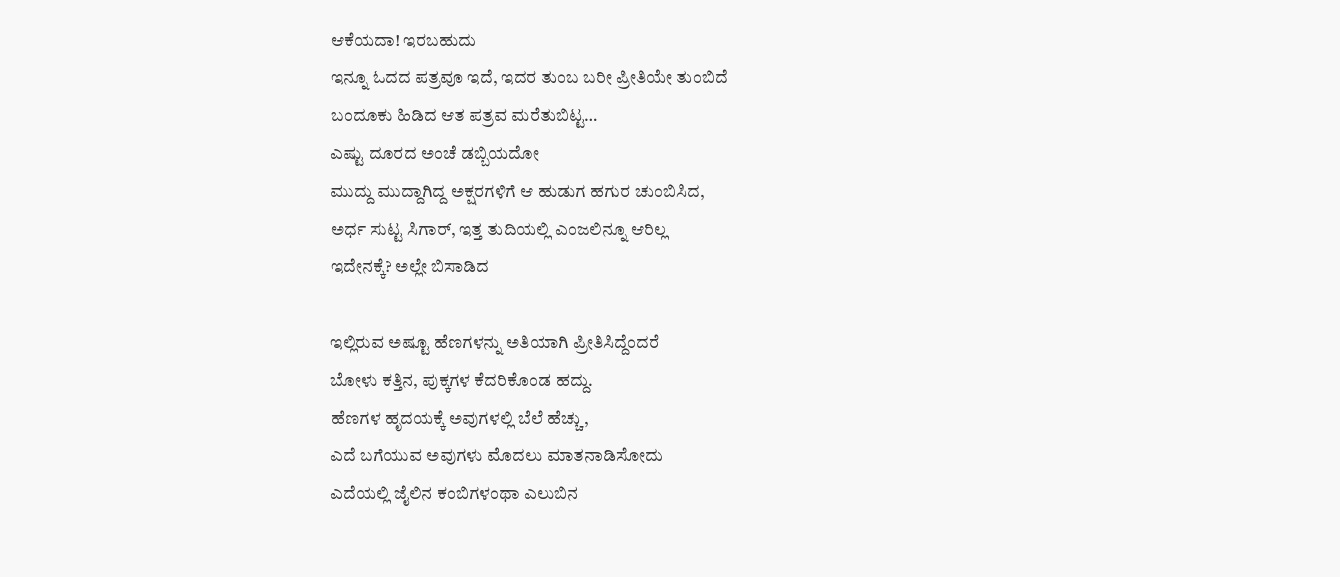ಆಕೆಯದಾ! ಇರಬಹುದು
ಇನ್ನೂ ಓದದ ಪತ್ರವೂ ಇದೆ, ಇದರ ತುಂಬ ಬರೀ ಪ್ರೀತಿಯೇ ತುಂಬಿದೆ
ಬಂದೂಕು ಹಿಡಿದ ಆತ ಪತ್ರವ ಮರೆತುಬಿಟ್ಟ…
ಎಷ್ಟು ದೂರದ ಅಂಚೆ ಡಬ್ಬಿಯದೋ
ಮುದ್ದು ಮುದ್ದಾಗಿದ್ದ ಅಕ್ಷರಗಳಿಗೆ ಆ ಹುಡುಗ ಹಗುರ ಚುಂಬಿಸಿದ,
ಅರ್ಧ ಸುಟ್ಟ ಸಿಗಾರ್, ಇತ್ತ ತುದಿಯಲ್ಲಿ ಎಂಜಲಿನ್ನೂ ಆರಿಲ್ಲ
ಇದೇನಕ್ಕೆ? ಅಲ್ಲೇ ಬಿಸಾಡಿದ

ಇಲ್ಲಿರುವ ಅಷ್ಟೂ ಹೆಣಗಳನ್ನು ಅತಿಯಾಗಿ ಪ್ರೀತಿಸಿದ್ದೆಂದರೆ
ಬೋಳು ಕತ್ತಿನ, ಪುಕ್ಕಗಳ ಕೆದರಿಕೊಂಡ ಹದ್ದು.
ಹೆಣಗಳ ಹೃದಯಕ್ಕೆ ಅವುಗಳಲ್ಲಿ ಬೆಲೆ ಹೆಚ್ಚು,
ಎದೆ ಬಗೆಯುವ ಅವುಗಳು ಮೊದಲು ಮಾತನಾಡಿಸೋದು
ಎದೆಯಲ್ಲಿ ಜೈಲಿನ ಕಂಬಿಗಳಂಥಾ ಎಲುಬಿನ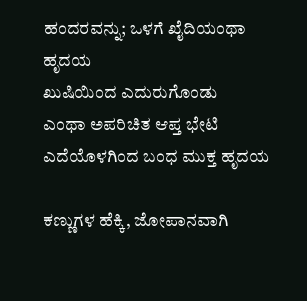ಹಂದರವನ್ನು; ಒಳಗೆ ಖೈದಿಯಂಥಾ ಹೃದಯ
ಖುಷಿಯಿಂದ ಎದುರುಗೊಂಡು
ಎಂಥಾ ಅಪರಿಚಿತ ಆಪ್ತ ಭೇಟಿ
ಎದೆಯೊಳಗಿಂದ ಬಂಧ ಮುಕ್ತ ಹೃದಯ

ಕಣ್ಣುಗಳ ಹೆಕ್ಕಿ, ಜೋಪಾನವಾಗಿ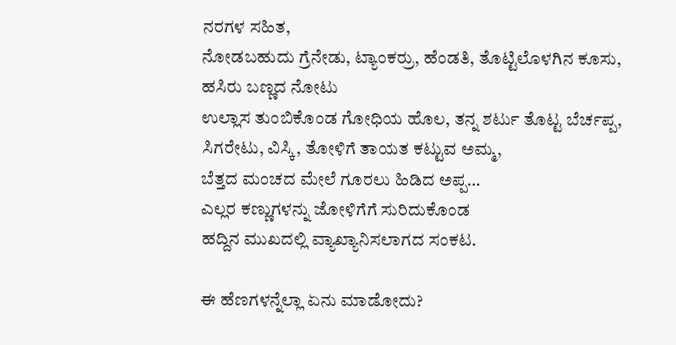ನರಗಳ ಸಹಿತ,
ನೋಡಬಹುದು ಗ್ರೆನೇಡು, ಟ್ಯಾಂಕರ್ರು, ಹೆಂಡತಿ, ತೊಟ್ಟಿಲೊಳಗಿನ ಕೂಸು,
ಹಸಿರು ಬಣ್ಣದ ನೋಟು
ಉಲ್ಲಾಸ ತುಂಬಿಕೊಂಡ ಗೋಧಿಯ ಹೊಲ, ತನ್ನ ಶರ್ಟು ತೊಟ್ಟ ಬೆರ್ಚಪ್ಪ,
ಸಿಗರೇಟು, ವಿಸ್ಕಿ, ತೋಳಿಗೆ ತಾಯತ ಕಟ್ಟುವ ಅಮ್ಮ,
ಬೆತ್ತದ ಮಂಚದ ಮೇಲೆ ಗೂರಲು ಹಿಡಿದ ಅಪ್ಪ…
ಎಲ್ಲರ ಕಣ್ಣುಗಳನ್ನು ಜೋಳಿಗೆಗೆ ಸುರಿದುಕೊಂಡ
ಹದ್ದಿನ ಮುಖದಲ್ಲಿ ವ್ಯಾಖ್ಯಾನಿಸಲಾಗದ ಸಂಕಟ.

ಈ ಹೆಣಗಳನ್ನೆಲ್ಲಾ ಏನು ಮಾಡೋದು?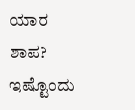ಯಾರ ಶಾಪ? ಇಷ್ಟೊಂದು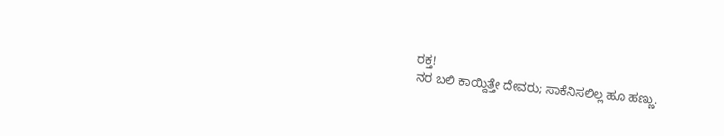ರಕ್ತ!
ನರ ಬಲಿ ಕಾಯ್ದಿತ್ತೇ ದೇವರು; ಸಾಕೆನಿಸಲಿಲ್ಲ ಹೂ ಹಣ್ಣು.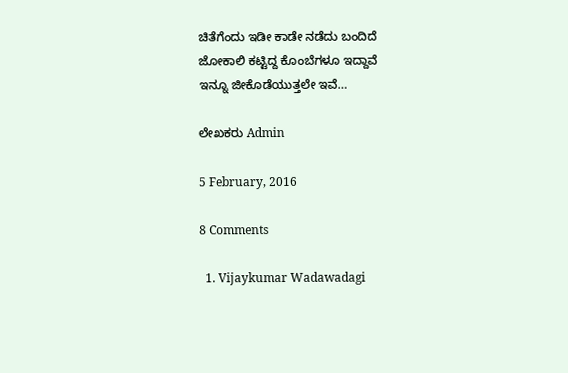ಚಿತೆಗೆಂದು ಇಡೀ ಕಾಡೇ ನಡೆದು ಬಂದಿದೆ
ಜೋಕಾಲಿ ಕಟ್ಟಿದ್ದ ಕೊಂಬೆಗಳೂ ಇದ್ದಾವೆ
ಇನ್ನೂ ಜೀಕೊಡೆಯುತ್ತಲೇ ಇವೆ…

ಲೇಖಕರು Admin

5 February, 2016

8 Comments

  1. Vijaykumar Wadawadagi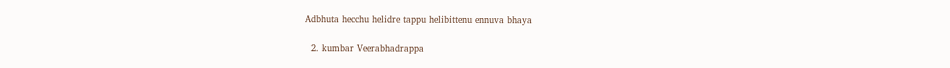Adbhuta hecchu helidre tappu helibittenu ennuva bhaya

  2. kumbar Veerabhadrappa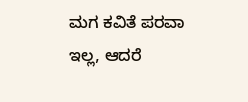ಮಗ ಕವಿತೆ ಪರವಾ ಇಲ್ಲ, ಆದರೆ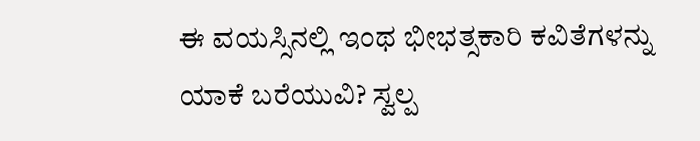ಈ ವಯಸ್ಸಿನಲ್ಲಿ ಇಂಥ ಭೀಭತ್ಸಕಾರಿ ಕವಿತೆಗಳನ್ನು ಯಾಕೆ ಬರೆಯುವಿ? ಸ್ವಲ್ಪ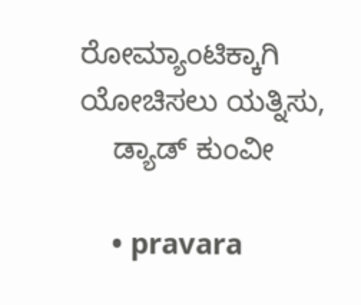ರೋಮ್ಯಾಂಟಿಕ್ಕಾಗಿ ಯೋಚಿಸಲು ಯತ್ನಿಸು,
    ಡ್ಯಾಡ್ ಕುಂವೀ

    • pravara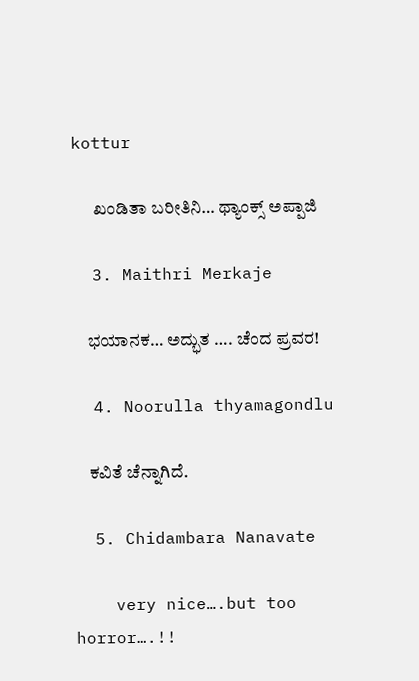kottur

      ಖಂಡಿತಾ ಬರೀತಿನಿ… ಥ್ಯಾಂಕ್ಸ್ ಅಪ್ಪಾಜಿ

  3. Maithri Merkaje

    ಭಯಾನಕ… ಅದ್ಭುತ …. ಚೆಂದ ಪ್ರವರ!

  4. Noorulla thyamagondlu

    ಕವಿತೆ ಚೆನ್ನಾಗಿದೆ.

  5. Chidambara Nanavate

    very nice….but too horror….!!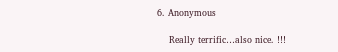6. Anonymous

    Really terrific…also nice. !!!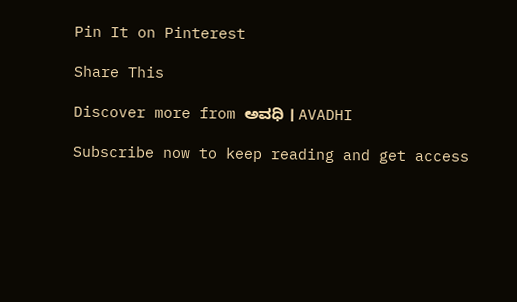Pin It on Pinterest

Share This

Discover more from ಅವಧಿ । AVADHI

Subscribe now to keep reading and get access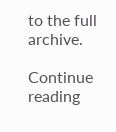to the full archive.

Continue reading